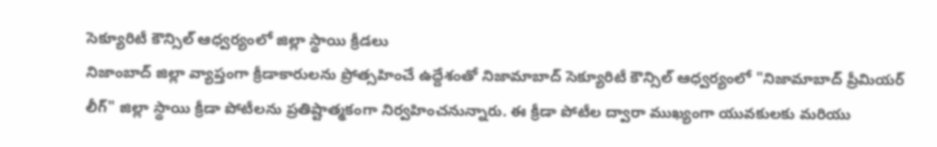సెక్యూరిటీ కౌన్సిల్ ఆధ్వర్యంలో జిల్లా స్థాయి క్రీడలు
నిజాంబాద్ జిల్లా వ్యాప్తంగా క్రీడాకారులను ప్రోత్సహించే ఉద్దేశంతో నిజామాబాద్ సెక్యూరిటీ కౌన్సిల్ ఆధ్వర్యంలో "నిజామాబాద్ ప్రీమియర్ లీగ్" జిల్లా స్థాయి క్రీడా పోటీలను ప్రతిష్టాత్మకంగా నిర్వహించనున్నారు. ఈ క్రీడా పోటీల ద్వారా ముఖ్యంగా యువకులకు మరియు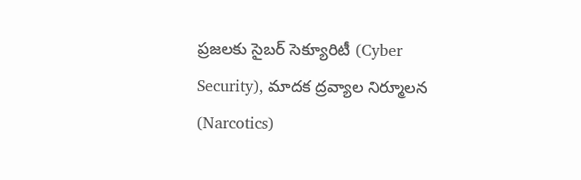ప్రజలకు సైబర్ సెక్యూరిటీ (Cyber Security), మాదక ద్రవ్యాల నిర్మూలన (Narcotics)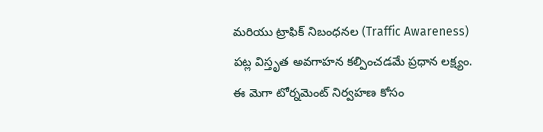మరియు ట్రాఫిక్ నిబంధనల (Traffic Awareness) పట్ల విస్తృత అవగాహన కల్పించడమే ప్రధాన లక్ష్యం. ఈ మెగా టోర్నమెంట్ నిర్వహణ కోసం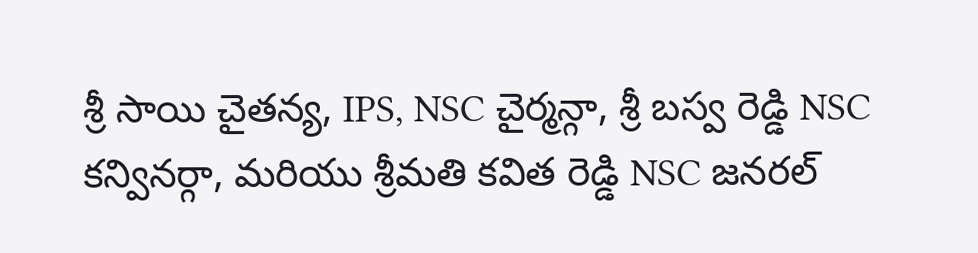శ్రీ సాయి చైతన్య, IPS, NSC చైర్మన్గా, శ్రీ బస్వ రెడ్డి NSC కన్వినర్గా, మరియు శ్రీమతి కవిత రెడ్డి NSC జనరల్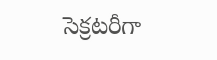సెక్రటరీగా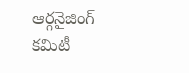ఆర్గనైజింగ్ కమిటీ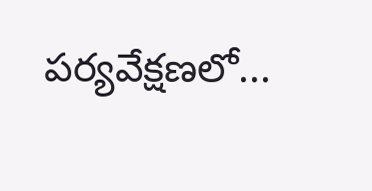పర్యవేక్షణలో...